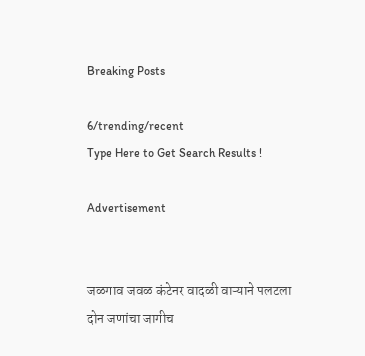Breaking Posts

6/trending/recent
Type Here to Get Search Results !

Advertisement


जळगाव जवळ कंटेनर वादळी वाऱ्याने पलटला दोन जणांचा जागीच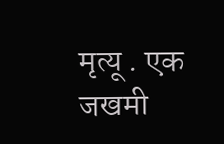मृत्यू . एक जखमी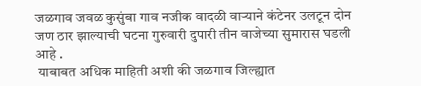जळगाव जवळ कुसुंबा गाव नजीक वादळी वार्‍याने कंटेनर उलटून दोन जण ठार झाल्याची घटना गुरुवारी दुपारी तीन वाजेच्या सुमारास घडली आहे .
 याबाबत अधिक माहिती अशी की जळगाव जिल्ह्यात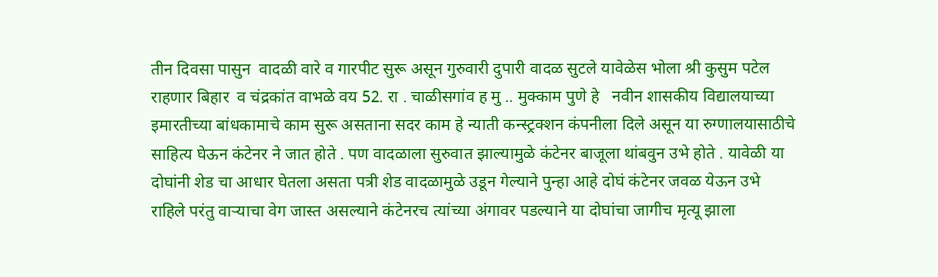तीन दिवसा पासुन  वादळी वारे व गारपीट सुरू असून गुरुवारी दुपारी वादळ सुटले यावेळेस भोला श्री कुसुम पटेल राहणार बिहार  व चंद्रकांत वाभळे वय 52. रा . चाळीसगांव ह मु .. मुक्काम पुणे हे   नवीन शासकीय विद्यालयाच्या इमारतीच्या बांधकामाचे काम सुरू असताना सदर काम हे न्याती कन्स्ट्रक्शन कंपनीला दिले असून या रुग्णालयासाठीचे साहित्य घेऊन कंटेनर ने जात होते . पण वादळाला सुरुवात झाल्यामुळे कंटेनर बाजूला थांबवुन उभे होते . यावेळी या दोघांनी शेड चा आधार घेतला असता पत्री शेड वादळामुळे उडून गेल्याने पुन्हा आहे दोघं कंटेनर जवळ येऊन उभे राहिले परंतु वाऱ्याचा वेग जास्त असल्याने कंटेनरच त्यांच्या अंगावर पडल्याने या दोघांचा जागीच मृत्यू झाला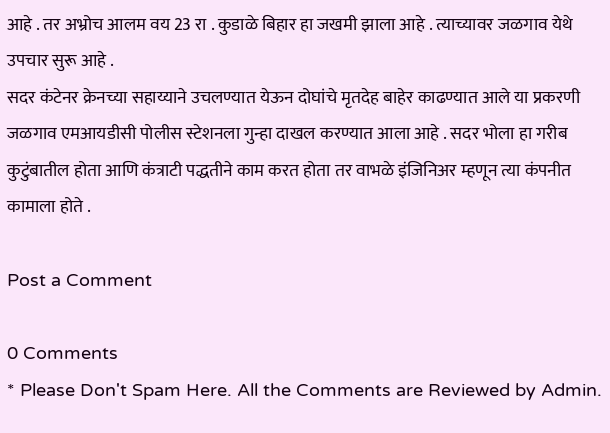आहे . तर अभ्रोच आलम वय 23 रा . कुडाळे बिहार हा जखमी झाला आहे . त्याच्यावर जळगाव येथे उपचार सुरू आहे .
सदर कंटेनर क्रेनच्या सहाय्याने उचलण्यात येऊन दोघांचे मृतदेह बाहेर काढण्यात आले या प्रकरणी जळगाव एमआयडीसी पोलीस स्टेशनला गुन्हा दाखल करण्यात आला आहे . सदर भोला हा गरीब कुटुंबातील होता आणि कंत्राटी पद्धतीने काम करत होता तर वाभळे इंजिनिअर म्हणून त्या कंपनीत कामाला होते .

Post a Comment

0 Comments
* Please Don't Spam Here. All the Comments are Reviewed by Admin.